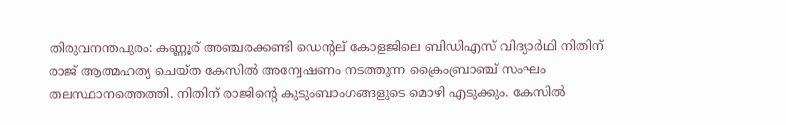തിരുവനന്തപുരം: കണ്ണൂര് അഞ്ചരക്കണ്ടി ഡെന്റല് കോളജിലെ ബിഡിഎസ് വിദ്യാർഥി നിതിന് രാജ് ആത്മഹത്യ ചെയ്ത കേസിൽ അന്വേഷണം നടത്തുന്ന ക്രൈംബ്രാഞ്ച് സംഘം തലസ്ഥാനത്തെത്തി. നിതിന് രാജിന്റെ കുടുംബാംഗങ്ങളുടെ മൊഴി എടുക്കും. കേസിൽ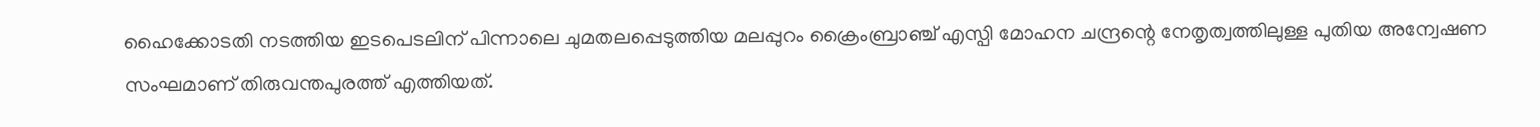ഹൈക്കോടതി നടത്തിയ ഇടപെടലിന് പിന്നാലെ ചുമതലപ്പെടുത്തിയ മലപ്പുറം ക്രൈംബ്രാഞ്ച് എസ്പി മോഹന ചന്ദ്രന്റെ നേതൃത്വത്തിലുള്ള പുതിയ അന്വേഷണ സംഘമാണ് തിരുവന്തപുരത്ത് എത്തിയത്.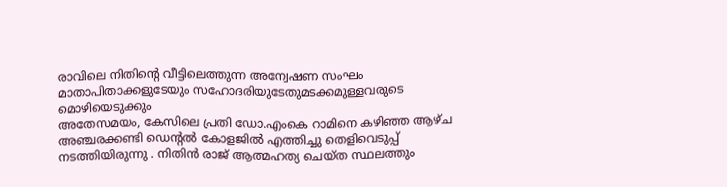രാവിലെ നിതിന്റെ വീട്ടിലെത്തുന്ന അന്വേഷണ സംഘം മാതാപിതാക്കളുടേയും സഹോദരിയുടേതുമടക്കമുള്ളവരുടെ മൊഴിയെടുക്കും
അതേസമയം, കേസിലെ പ്രതി ഡോ.എംകെ റാമിനെ കഴിഞ്ഞ ആഴ്ച അഞ്ചരക്കണ്ടി ഡെന്റൽ കോളജിൽ എത്തിച്ചു തെളിവെടുപ്പ് നടത്തിയിരുന്നു . നിതിൻ രാജ് ആത്മഹത്യ ചെയ്ത സ്ഥലത്തും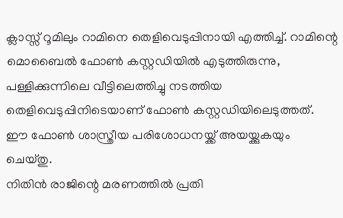ക്ലാസ്സ് റൂമിലും റാമിനെ തെളിവെടുപ്പിനായി എത്തിച്ച്. റാമിന്റെ മൊബൈൽ ഫോൺ കസ്റ്റഡിയിൽ എടുത്തിരുന്നു, പള്ളിക്കുന്നിലെ വീട്ടിലെത്തിച്ചു നടത്തിയ തെളിവെടുപ്പിനിടെയാണ് ഫോൺ കസ്റ്റഡിയിലെടുത്തത്. ഈ ഫോൺ ശാസ്ത്രീയ പരിശോധനയ്ക്ക് അയയ്ക്കുകയും ചെയ്തു.
നിതിൻ രാജിന്റെ മരണത്തിൽ പ്രതി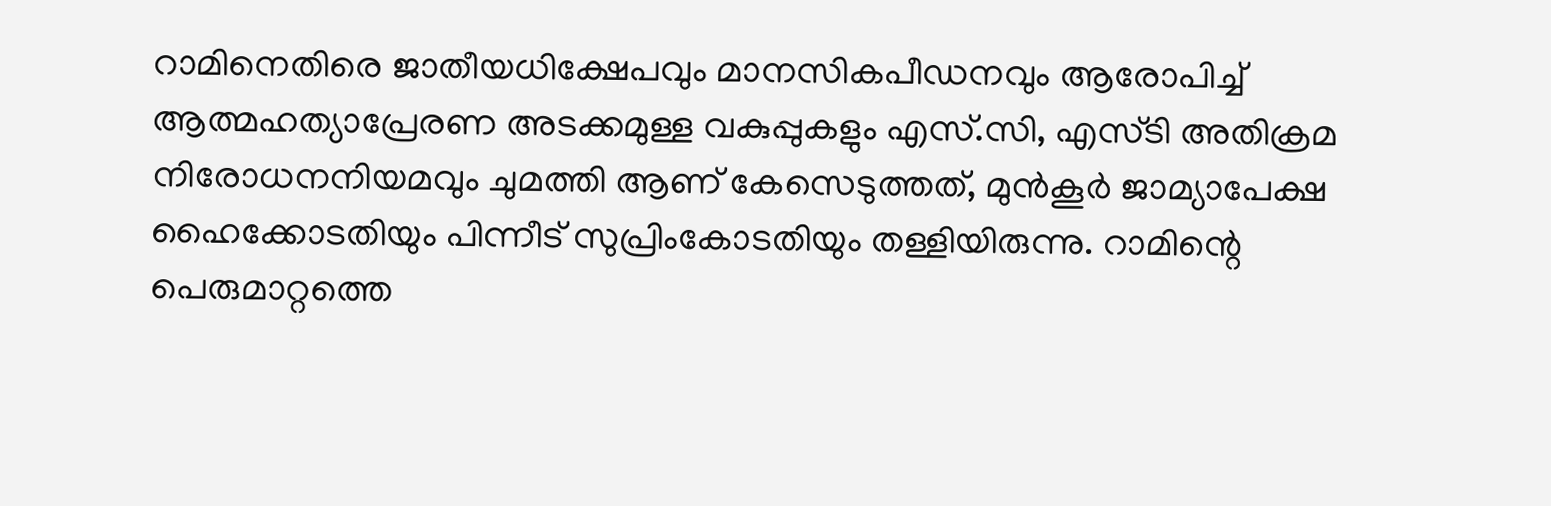റാമിനെതിരെ ജാതീയധിക്ഷേപവും മാനസികപീഡനവും ആരോപിച്ച് ആത്മഹത്യാപ്രേരണ അടക്കമുള്ള വകുപ്പുകളും എസ്.സി, എസ്ടി അതിക്രമ നിരോധനനിയമവും ചുമത്തി ആണ് കേസെടുത്തത്, മുൻകൂർ ജാമ്യാപേക്ഷ ഹൈക്കോടതിയും പിന്നീട് സുപ്രിംകോടതിയും തള്ളിയിരുന്നു. റാമിന്റെ പെരുമാറ്റത്തെ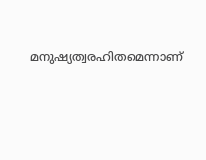മനുഷ്യത്വരഹിതമെന്നാണ്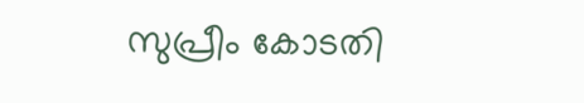സുപ്രീം കോടതി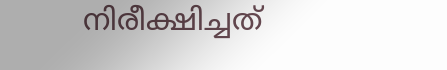നിരീക്ഷിച്ചത്